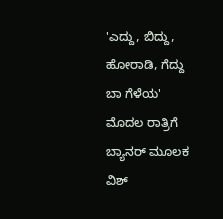'ಎದ್ದು, ಬಿದ್ದು, ಹೋರಾಡಿ, ಗೆದ್ದು ಬಾ ಗೆಳೆಯ' ಮೊದಲ ರಾತ್ರಿಗೆ ಬ್ಯಾನರ್ ಮೂಲಕ ವಿಶ್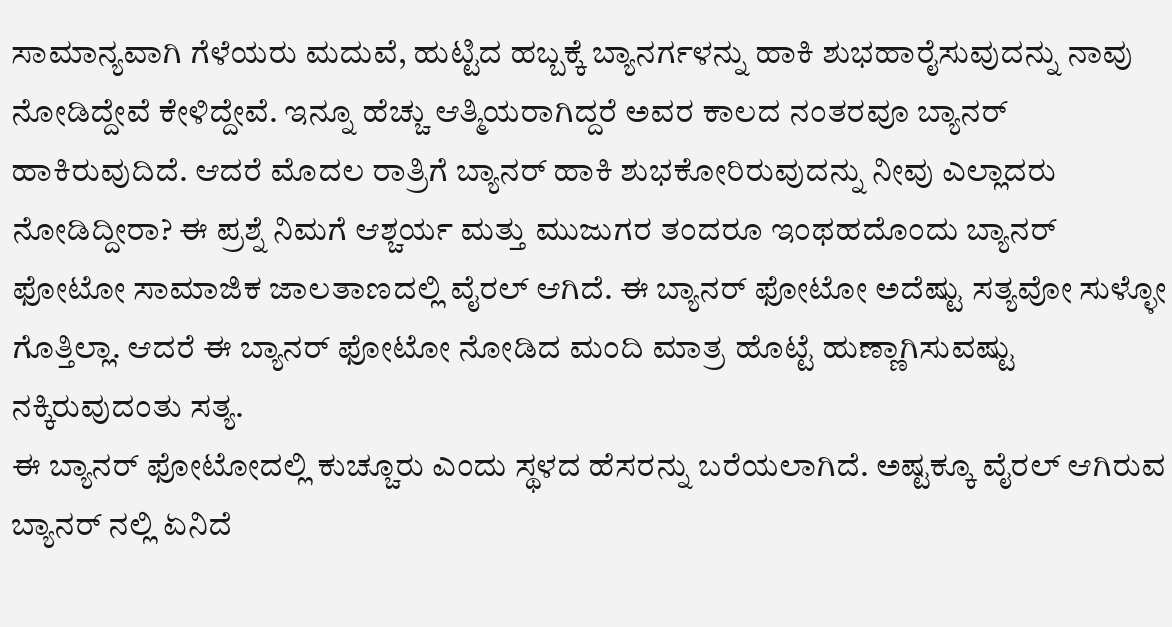ಸಾಮಾನ್ಯವಾಗಿ ಗೆಳೆಯರು ಮದುವೆ, ಹುಟ್ಟಿದ ಹಬ್ಬಕ್ಕೆ ಬ್ಯಾನರ್ಗಳನ್ನು ಹಾಕಿ ಶುಭಹಾರೈಸುವುದನ್ನು ನಾವು ನೋಡಿದ್ದೇವೆ ಕೇಳಿದ್ದೇವೆ. ಇನ್ನೂ ಹೆಚ್ಚು ಆತ್ಮಿಯರಾಗಿದ್ದರೆ ಅವರ ಕಾಲದ ನಂತರವೂ ಬ್ಯಾನರ್ ಹಾಕಿರುವುದಿದೆ. ಆದರೆ ಮೊದಲ ರಾತ್ರಿಗೆ ಬ್ಯಾನರ್ ಹಾಕಿ ಶುಭಕೋರಿರುವುದನ್ನು ನೀವು ಎಲ್ಲಾದರು ನೋಡಿದ್ದೀರಾ? ಈ ಪ್ರಶ್ನೆ ನಿಮಗೆ ಆಶ್ಚರ್ಯ ಮತ್ತು ಮುಜುಗರ ತಂದರೂ ಇಂಥಹದೊಂದು ಬ್ಯಾನರ್ ಫೋಟೋ ಸಾಮಾಜಿಕ ಜಾಲತಾಣದಲ್ಲಿ ವೈರಲ್ ಆಗಿದೆ. ಈ ಬ್ಯಾನರ್ ಫೋಟೋ ಅದೆಷ್ಟು ಸತ್ಯವೋ ಸುಳ್ಳೋ ಗೊತ್ತಿಲ್ಲಾ. ಆದರೆ ಈ ಬ್ಯಾನರ್ ಫೋಟೋ ನೋಡಿದ ಮಂದಿ ಮಾತ್ರ ಹೊಟ್ಟೆ ಹುಣ್ಣಾಗಿಸುವಷ್ಟು ನಕ್ಕಿರುವುದಂತು ಸತ್ಯ.
ಈ ಬ್ಯಾನರ್ ಫೋಟೋದಲ್ಲಿ ಕುಚ್ಚೂರು ಎಂದು ಸ್ಥಳದ ಹೆಸರನ್ನು ಬರೆಯಲಾಗಿದೆ. ಅಷ್ಟಕ್ಕೂ ವೈರಲ್ ಆಗಿರುವ ಬ್ಯಾನರ್ ನಲ್ಲಿ ಏನಿದೆ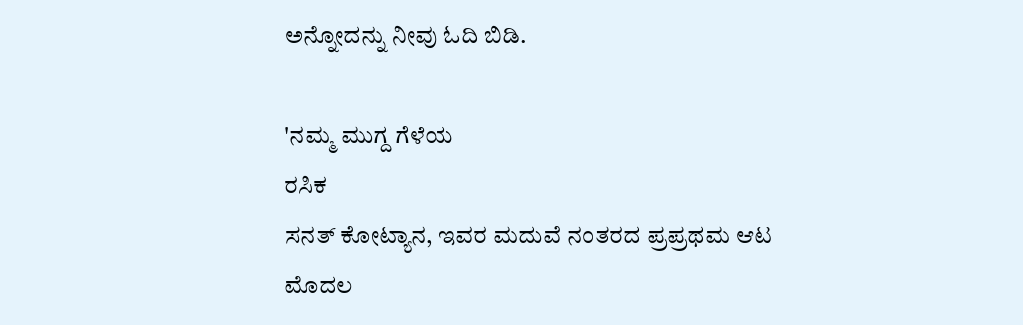ಅನ್ನೋದನ್ನು ನೀವು ಓದಿ ಬಿಡಿ.

'ನಮ್ಮ ಮುಗ್ದ ಗೆಳೆಯ
ರಸಿಕ
ಸನತ್ ಕೋಟ್ಯಾನ, ಇವರ ಮದುವೆ ನಂತರದ ಪ್ರಪ್ರಥಮ ಆಟ
ಮೊದಲ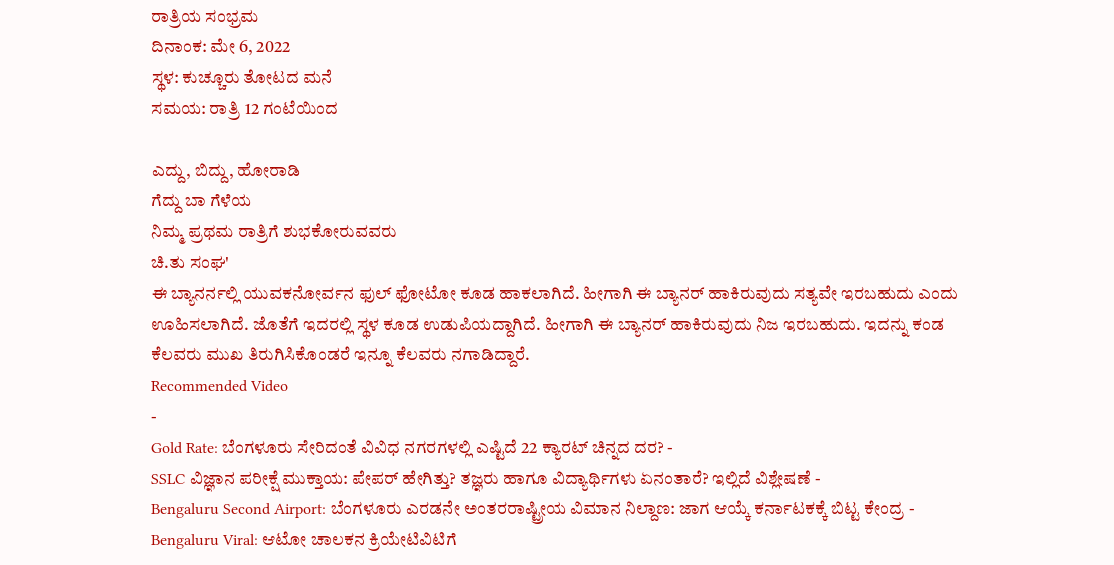ರಾತ್ರಿಯ ಸಂಭ್ರಮ
ದಿನಾಂಕ: ಮೇ 6, 2022
ಸ್ಥಳ: ಕುಚ್ಚೂರು ತೋಟದ ಮನೆ
ಸಮಯ: ರಾತ್ರಿ 12 ಗಂಟೆಯಿಂದ

ಎದ್ದು, ಬಿದ್ದು, ಹೋರಾಡಿ
ಗೆದ್ದು ಬಾ ಗೆಳೆಯ
ನಿಮ್ಮ ಪ್ರಥಮ ರಾತ್ರಿಗೆ ಶುಭಕೋರುವವರು
ಚಿ.ತು ಸಂಘ'
ಈ ಬ್ಯಾನರ್ನಲ್ಲಿ ಯುವಕನೋರ್ವನ ಫುಲ್ ಫೋಟೋ ಕೂಡ ಹಾಕಲಾಗಿದೆ. ಹೀಗಾಗಿ ಈ ಬ್ಯಾನರ್ ಹಾಕಿರುವುದು ಸತ್ಯವೇ ಇರಬಹುದು ಎಂದು ಊಹಿಸಲಾಗಿದೆ. ಜೊತೆಗೆ ಇದರಲ್ಲಿ ಸ್ಥಳ ಕೂಡ ಉಡುಪಿಯದ್ದಾಗಿದೆ. ಹೀಗಾಗಿ ಈ ಬ್ಯಾನರ್ ಹಾಕಿರುವುದು ನಿಜ ಇರಬಹುದು. ಇದನ್ನು ಕಂಡ ಕೆಲವರು ಮುಖ ತಿರುಗಿಸಿಕೊಂಡರೆ ಇನ್ನೂ ಕೆಲವರು ನಗಾಡಿದ್ದಾರೆ.
Recommended Video
-
Gold Rate: ಬೆಂಗಳೂರು ಸೇರಿದಂತೆ ವಿವಿಧ ನಗರಗಳಲ್ಲಿ ಎಷ್ಟಿದೆ 22 ಕ್ಯಾರಟ್ ಚಿನ್ನದ ದರ? -
SSLC ವಿಜ್ಞಾನ ಪರೀಕ್ಷೆ ಮುಕ್ತಾಯ: ಪೇಪರ್ ಹೇಗಿತ್ತು? ತಜ್ಞರು ಹಾಗೂ ವಿದ್ಯಾರ್ಥಿಗಳು ಏನಂತಾರೆ? ಇಲ್ಲಿದೆ ವಿಶ್ಲೇಷಣೆ -
Bengaluru Second Airport: ಬೆಂಗಳೂರು ಎರಡನೇ ಅಂತರರಾಷ್ಟ್ರೀಯ ವಿಮಾನ ನಿಲ್ದಾಣ: ಜಾಗ ಆಯ್ಕೆ ಕರ್ನಾಟಕಕ್ಕೆ ಬಿಟ್ಟ ಕೇಂದ್ರ -
Bengaluru Viral: ಆಟೋ ಚಾಲಕನ ಕ್ರಿಯೇಟಿವಿಟಿಗೆ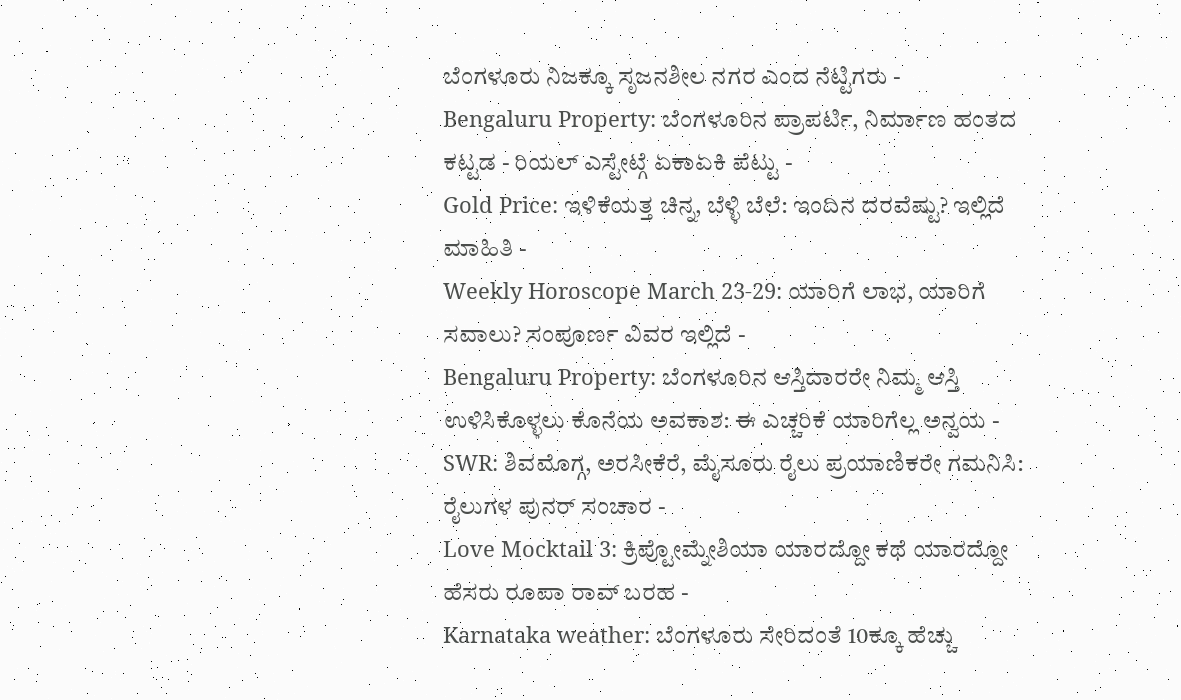ಬೆಂಗಳೂರು ನಿಜಕ್ಕೂ ಸೃಜನಶೀಲ ನಗರ ಎಂದ ನೆಟ್ಟಿಗರು -
Bengaluru Property: ಬೆಂಗಳೂರಿನ ಪ್ರಾಪರ್ಟಿ, ನಿರ್ಮಾಣ ಹಂತದ ಕಟ್ಟಡ - ರಿಯಲ್ ಎಸ್ಟೇಟ್ಗೆ ಏಕಾಏಕಿ ಪೆಟ್ಟು -
Gold Price: ಇಳಿಕೆಯತ್ತ ಚಿನ್ನ, ಬೆಳ್ಳಿ ಬೆಲೆ: ಇಂದಿನ ದರವೆಷ್ಟು? ಇಲ್ಲಿದೆ ಮಾಹಿತಿ -
Weekly Horoscope March 23-29: ಯಾರಿಗೆ ಲಾಭ, ಯಾರಿಗೆ ಸವಾಲು? ಸಂಪೂರ್ಣ ವಿವರ ಇಲ್ಲಿದೆ -
Bengaluru Property: ಬೆಂಗಳೂರಿನ ಆಸ್ತಿದಾರರೇ ನಿಮ್ಮ ಆಸ್ತಿ ಉಳಿಸಿಕೊಳ್ಳಲು ಕೊನೆಯ ಅವಕಾಶ: ಈ ಎಚ್ಚರಿಕೆ ಯಾರಿಗೆಲ್ಲ ಅನ್ವಯ -
SWR: ಶಿವಮೊಗ್ಗ, ಅರಸೀಕೆರೆ, ಮೈಸೂರು ರೈಲು ಪ್ರಯಾಣಿಕರೇ ಗಮನಿಸಿ: ರೈಲುಗಳ ಪುನರ್ ಸಂಚಾರ -
Love Mocktail 3: ಕ್ರಿಪ್ಟೋಮ್ನೇಶಿಯಾ ಯಾರದ್ದೋ ಕಥೆ ಯಾರದ್ದೋ ಹೆಸರು ರೂಪಾ ರಾವ್ ಬರಹ -
Karnataka weather: ಬೆಂಗಳೂರು ಸೇರಿದಂತೆ 10ಕ್ಕೂ ಹೆಚ್ಚು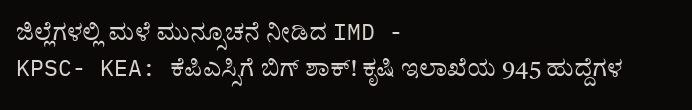ಜಿಲ್ಲೆಗಳಲ್ಲಿ ಮಳೆ ಮುನ್ಸೂಚನೆ ನೀಡಿದ IMD -
KPSC- KEA: ಕೆಪಿಎಸ್ಸಿಗೆ ಬಿಗ್ ಶಾಕ್! ಕೃಷಿ ಇಲಾಖೆಯ 945 ಹುದ್ದೆಗಳ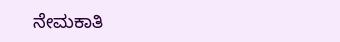ನೇಮಕಾತಿ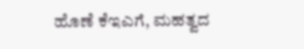ಹೊಣೆ ಕೆಇಎಗೆ, ಮಹತ್ವದ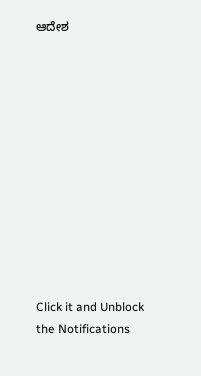ಆದೇಶ












Click it and Unblock the Notifications